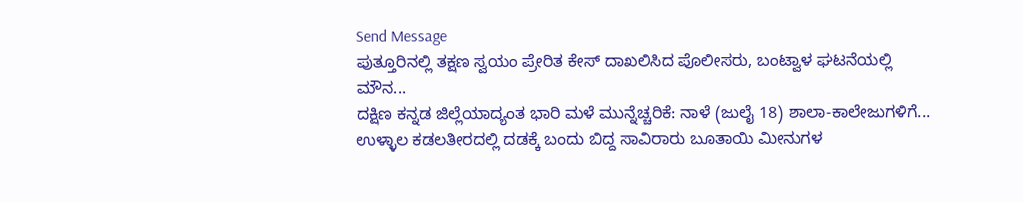Send Message
ಪುತ್ತೂರಿನಲ್ಲಿ ತಕ್ಷಣ ಸ್ವಯಂ ಪ್ರೇರಿತ ಕೇಸ್ ದಾಖಲಿಸಿದ ಪೊಲೀಸರು, ಬಂಟ್ವಾಳ ಘಟನೆಯಲ್ಲಿ ಮೌನ...
ದಕ್ಷಿಣ ಕನ್ನಡ ಜಿಲ್ಲೆಯಾದ್ಯಂತ ಭಾರಿ ಮಳೆ ಮುನ್ನೆಚ್ಚರಿಕೆ: ನಾಳೆ (ಜುಲೈ 18) ಶಾಲಾ-ಕಾಲೇಜುಗಳಿಗೆ...
ಉಳ್ಳಾಲ ಕಡಲತೀರದಲ್ಲಿ ದಡಕ್ಕೆ ಬಂದು ಬಿದ್ದ ಸಾವಿರಾರು ಬೂತಾಯಿ ಮೀನುಗಳ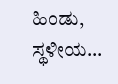ಹಿಂಡು, ಸ್ಥಳೀಯ...